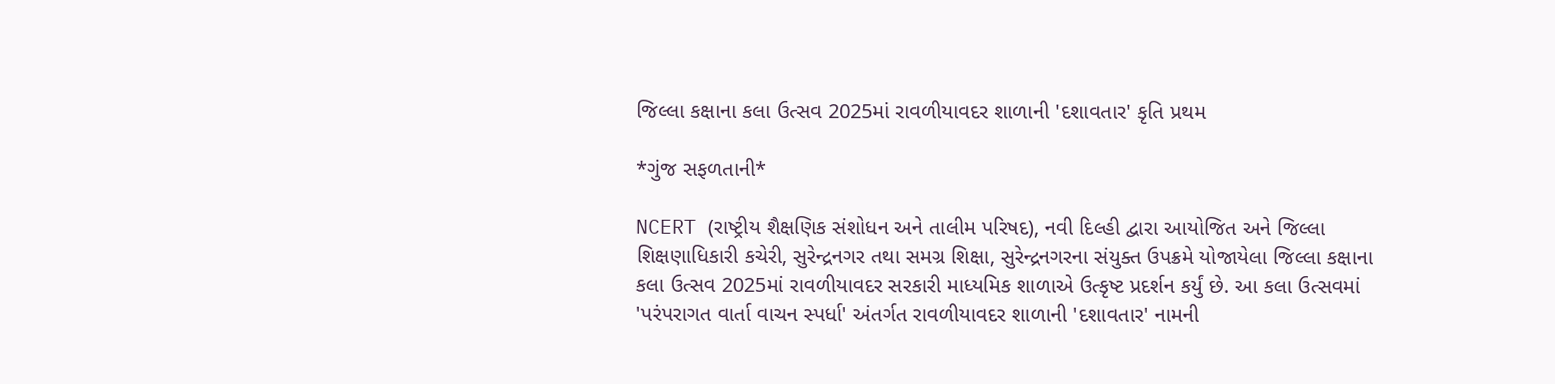જિલ્લા કક્ષાના કલા ઉત્સવ 2025માં રાવળીયાવદર શાળાની 'દશાવતાર' કૃતિ પ્રથમ

*ગુંજ સફળતાની*

NCERT (રાષ્ટ્રીય શૈક્ષણિક સંશોધન અને તાલીમ પરિષદ), નવી દિલ્હી દ્વારા આયોજિત અને જિલ્લા શિક્ષણાધિકારી કચેરી, સુરેન્દ્રનગર તથા સમગ્ર શિક્ષા, સુરેન્દ્રનગરના સંયુક્ત ઉપક્રમે યોજાયેલા જિલ્લા કક્ષાના કલા ઉત્સવ 2025માં રાવળીયાવદર સરકારી માધ્યમિક શાળાએ ઉત્કૃષ્ટ પ્રદર્શન કર્યું છે. આ કલા ઉત્સવમાં 'પરંપરાગત વાર્તા વાચન સ્પર્ધા' અંતર્ગત રાવળીયાવદર શાળાની 'દશાવતાર' નામની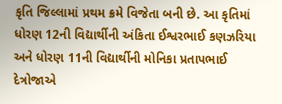કૃતિ જિલ્લામાં પ્રથમ ક્રમે વિજેતા બની છે. આ કૃતિમાં ધોરણ 12ની વિદ્યાર્થીની અંકિતા ઈશ્વરભાઈ કણઝરિયા અને ધોરણ 11ની વિદ્યાર્થીની મોનિકા પ્રતાપભાઈ દેત્રોજાએ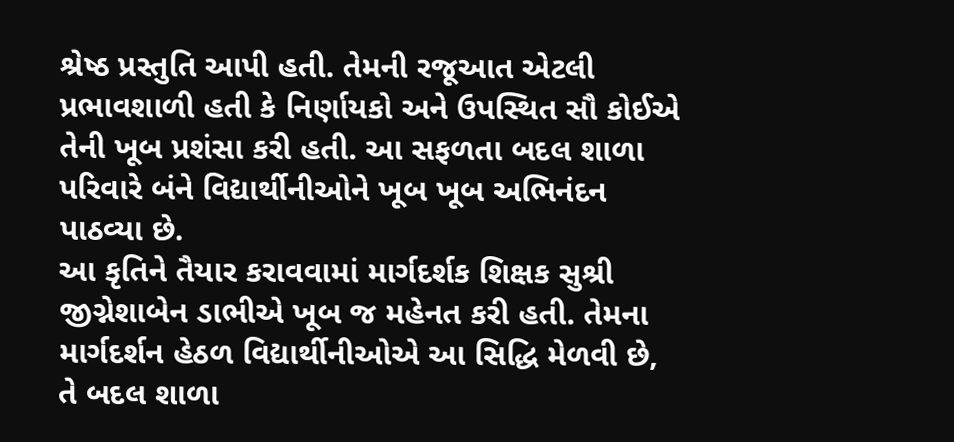શ્રેષ્ઠ પ્રસ્તુતિ આપી હતી. તેમની રજૂઆત એટલી પ્રભાવશાળી હતી કે નિર્ણાયકો અને ઉપસ્થિત સૌ કોઈએ તેની ખૂબ પ્રશંસા કરી હતી. આ સફળતા બદલ શાળા પરિવારે બંને વિદ્યાર્થીનીઓને ખૂબ ખૂબ અભિનંદન પાઠવ્યા છે.
આ કૃતિને તૈયાર કરાવવામાં માર્ગદર્શક શિક્ષક સુશ્રી જીગ્નેશાબેન ડાભીએ ખૂબ જ મહેનત કરી હતી. તેમના માર્ગદર્શન હેઠળ વિદ્યાર્થીનીઓએ આ સિદ્ધિ મેળવી છે, તે બદલ શાળા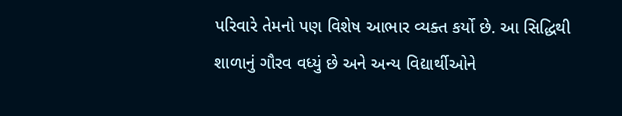પરિવારે તેમનો પણ વિશેષ આભાર વ્યક્ત કર્યો છે. આ સિદ્ધિથી શાળાનું ગૌરવ વધ્યું છે અને અન્ય વિદ્યાર્થીઓને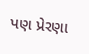પણ પ્રેરણા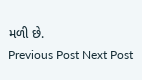મળી છે.
Previous Post Next Post